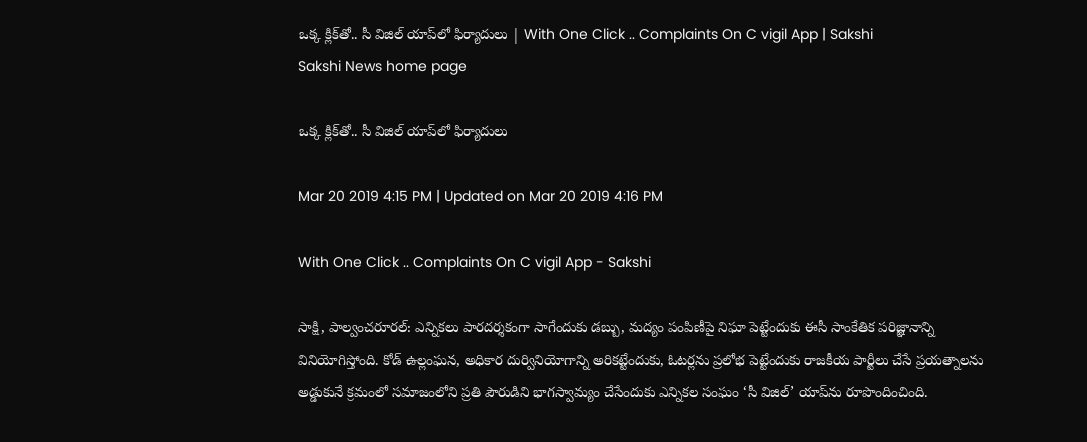ఒక్క క్లిక్‌తో.. సీ విజిల్‌ యాప్‌లో ఫిర్యాదులు | With One Click .. Complaints On C vigil App | Sakshi
Sakshi News home page

ఒక్క క్లిక్‌తో.. సీ విజిల్‌ యాప్‌లో ఫిర్యాదులు

Mar 20 2019 4:15 PM | Updated on Mar 20 2019 4:16 PM

With One Click .. Complaints On C vigil App - Sakshi

సాక్షి, పాల్వంచరూరల్‌: ఎన్నికలు పారదర్శకంగా సాగేందుకు డబ్బు, మద్యం పంపిణీపై నిఘా పెట్టేందుకు ఈసీ సాంకేతిక పరిజ్ఞానాన్ని వినియోగిస్తోంది. కోడ్‌ ఉల్లంఘన, అధికార దుర్వినియోగాన్ని అరికట్టేందుకు, ఓటర్లను ప్రలోభ పెట్టేందుకు రాజకీయ పార్టీలు చేసే ప్రయత్నాలను అడ్డుకునే క్రమంలో సమాజంలోని ప్రతి పౌరుడిని భాగస్వామ్యం చేసేందుకు ఎన్నికల సంఘం ‘సీ విజిల్‌’ యాప్‌ను రూపొందించింది.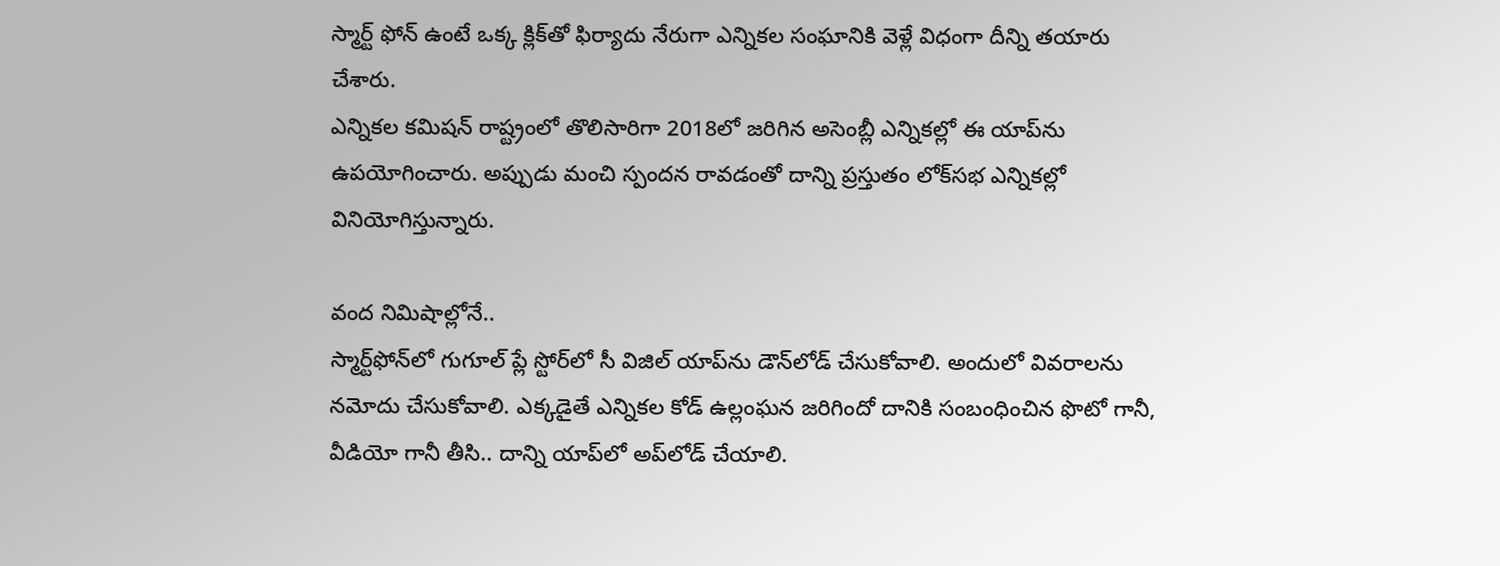స్మార్ట్‌ ఫోన్‌ ఉంటే ఒక్క క్లిక్‌తో ఫిర్యాదు నేరుగా ఎన్నికల సంఘానికి వెళ్లే విధంగా దీన్ని తయారు చేశారు.
ఎన్నికల కమిషన్‌ రాష్ట్రంలో తొలిసారిగా 2018లో జరిగిన అసెంబ్లీ ఎన్నికల్లో ఈ యాప్‌ను ఉపయోగించారు. అప్పుడు మంచి స్పందన రావడంతో దాన్ని ప్రస్తుతం లోక్‌సభ ఎన్నికల్లో వినియోగిస్తున్నారు.

వంద నిమిషాల్లోనే..
స్మార్ట్‌ఫోన్‌లో గుగూల్‌ ప్లే స్టోర్‌లో సీ విజిల్‌ యాప్‌ను డౌన్‌లోడ్‌ చేసుకోవాలి. అందులో వివరాలను నమోదు చేసుకోవాలి. ఎక్కడైతే ఎన్నికల కోడ్‌ ఉల్లంఘన జరిగిందో దానికి సంబంధించిన ఫొటో గానీ, వీడియో గానీ తీసి.. దాన్ని యాప్‌లో అప్‌లోడ్‌ చేయాలి.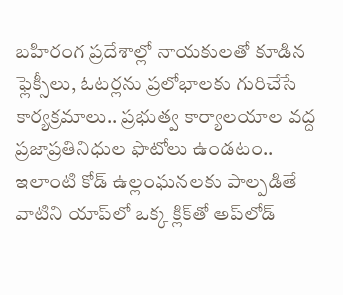బహిరంగ ప్రదేశాల్లో నాయకులతో కూడిన ఫ్లెక్సీలు, ఓటర్లను ప్రలోభాలకు గురిచేసే కార్యక్రమాలు.. ప్రభుత్వ కార్యాలయాల వద్ద ప్రజాప్రతినిధుల ఫొటోలు ఉండటం.. ఇలాంటి కోడ్‌ ఉల్లంఘనలకు పాల్పడితే వాటిని యాప్‌లో ఒక్క క్లిక్‌తో అప్‌లోడ్‌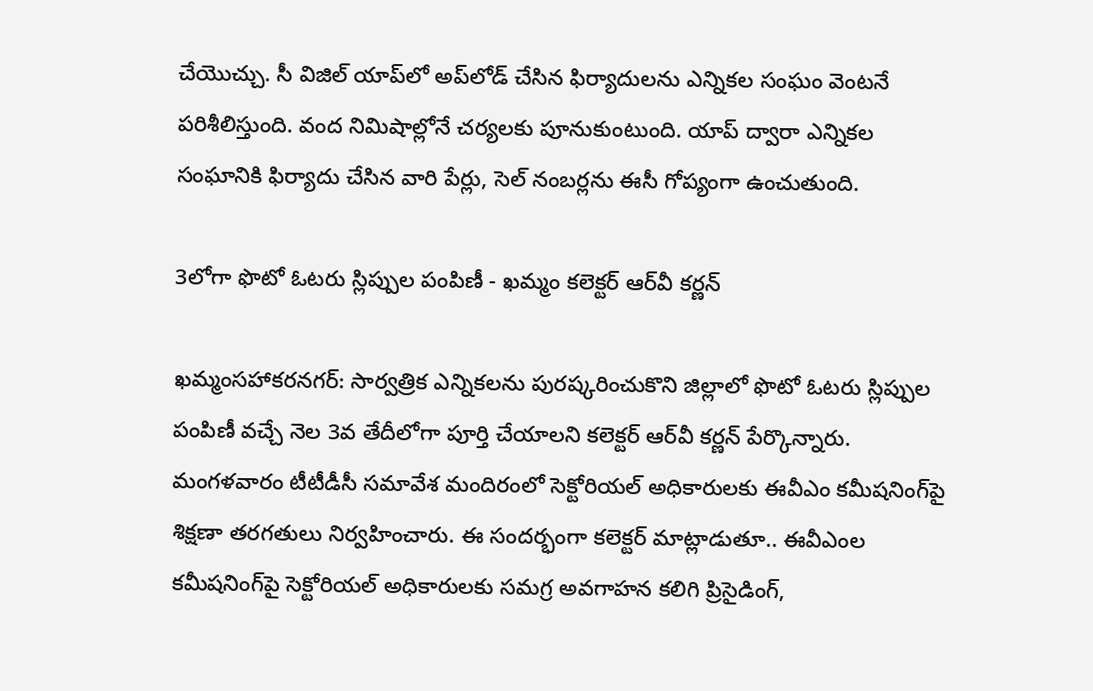చేయొచ్చు. సీ విజిల్‌ యాప్‌లో అప్‌లోడ్‌ చేసిన ఫిర్యాదులను ఎన్నికల సంఘం వెంటనే పరిశీలిస్తుంది. వంద నిమిషాల్లోనే చర్యలకు పూనుకుంటుంది. యాప్‌ ద్వారా ఎన్నికల సంఘానికి ఫిర్యాదు చేసిన వారి పేర్లు, సెల్‌ నంబర్లను ఈసీ గోప్యంగా ఉంచుతుంది.

3లోగా ఫొటో ఓటరు స్లిప్పుల పంపిణీ - ఖమ్మం కలెక్టర్‌ ఆర్‌వీ కర్ణన్‌

ఖమ్మంసహాకరనగర్‌: సార్వత్రిక ఎన్నికలను పురష్కరించుకొని జిల్లాలో ఫొటో ఓటరు స్లిప్పుల పంపిణీ వచ్చే నెల 3వ తేదీలోగా పూర్తి చేయాలని కలెక్టర్‌ ఆర్‌వీ కర్ణన్‌ పేర్కొన్నారు.
మంగళవారం టీటీడీసీ సమావేశ మందిరంలో సెక్టోరియల్‌ అధికారులకు ఈవీఎం కమీషనింగ్‌పై శిక్షణా తరగతులు నిర్వహించారు. ఈ సందర్భంగా కలెక్టర్‌ మాట్లాడుతూ.. ఈవీఎంల కమీషనింగ్‌పై సెక్టోరియల్‌ అధికారులకు సమగ్ర అవగాహన కలిగి ప్రిసైడింగ్,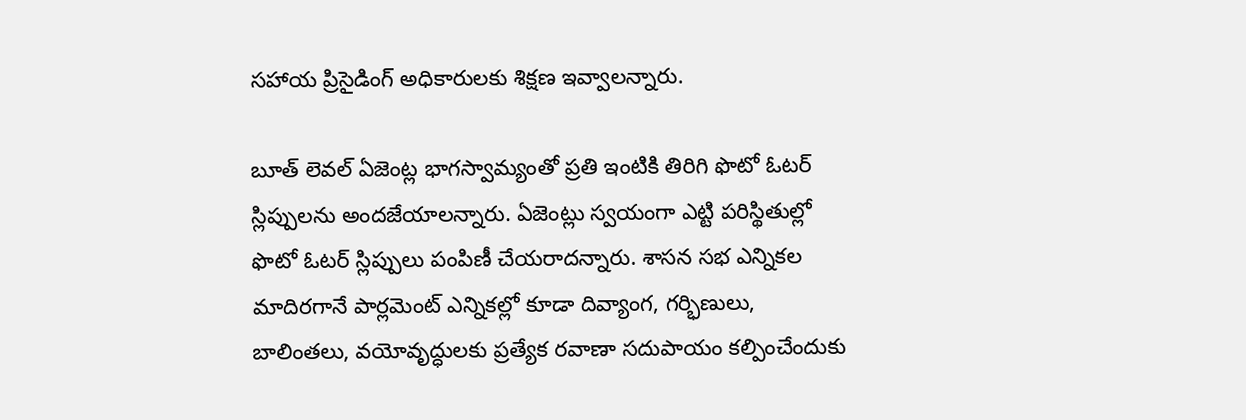సహాయ ప్రిసైడింగ్‌ అధికారులకు శిక్షణ ఇవ్వాలన్నారు.

బూత్‌ లెవల్‌ ఏజెంట్ల భాగస్వామ్యంతో ప్రతి ఇంటికి తిరిగి ఫొటో ఓటర్‌ స్లిప్పులను అందజేయాలన్నారు. ఏజెంట్లు స్వయంగా ఎట్టి పరిస్థితుల్లో ఫొటో ఓటర్‌ స్లిప్పులు పంపిణీ చేయరాదన్నారు. శాసన సభ ఎన్నికల   మాదిరగానే పార్లమెంట్‌ ఎన్నికల్లో కూడా దివ్యాంగ, గర్భిణులు, బాలింతలు, వయోవృద్ధులకు ప్రత్యేక రవాణా సదుపాయం కల్పించేందుకు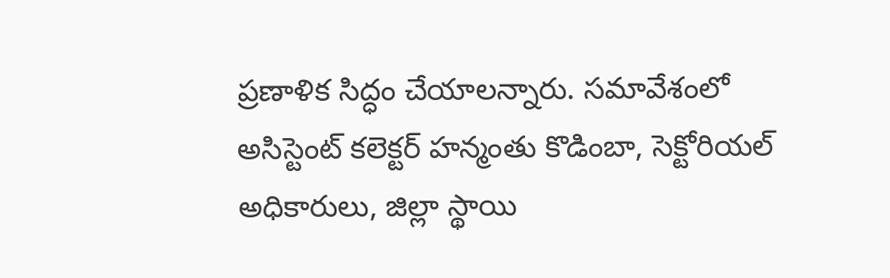ప్రణాళిక సిద్ధం చేయాలన్నారు. సమావేశంలో అసిస్టెంట్‌ కలెక్టర్‌ హన్మంతు కొడింబా, సెక్టోరియల్‌ అధికారులు, జిల్లా స్థాయి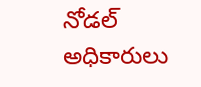నోడల్‌ అధికారులు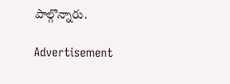పాల్గొన్నారు.

Advertisement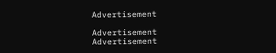Advertisement

Advertisement
Advertisement